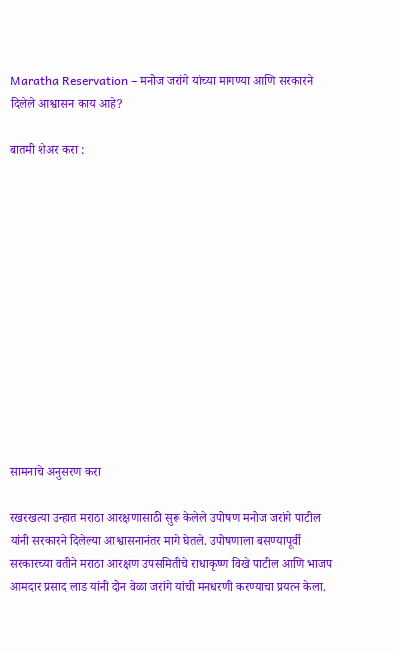Maratha Reservation – मनोज जरांगे यांच्या मागण्या आणि सरकारने दिलेले आश्वासन काय आहे?

बातमी शेअर करा :













सामनाचे अनुसरण करा

रखरखत्या उन्हात मराठा आरक्षणासाठी सुरू केलेले उपोषण मनोज जरांगे पाटील यांनी सरकारने दिलेल्या आश्वासनानंतर मागे घेतले. उपोषणाला बसण्यापूर्वी सरकारच्या वतीने मराठा आरक्षण उपसमितीचे राधाकृष्ण विखे पाटील आणि भाजप आमदार प्रसाद लाड यांनी दोन वेळा जरांगे यांची मनधरणी करण्याचा प्रयत्न केला.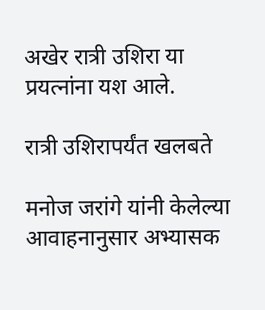अखेर रात्री उशिरा या प्रयत्नांना यश आले.

रात्री उशिरापर्यंत खलबते

मनोज जरांगे यांनी केलेल्या आवाहनानुसार अभ्यासक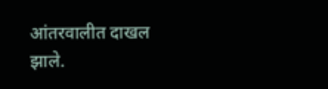आंतरवालीत दाखल झाले.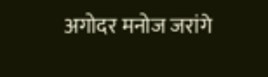अगोदर मनोज जरांगे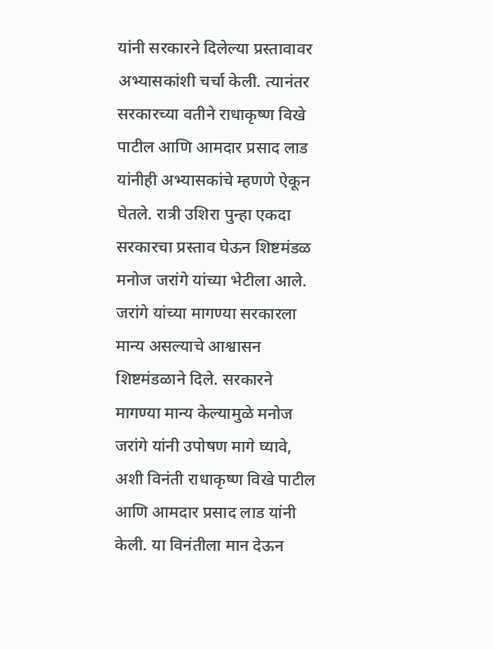यांनी सरकारने दिलेल्या प्रस्तावावर अभ्यासकांशी चर्चा केली. त्यानंतर सरकारच्या वतीने राधाकृष्ण विखे पाटील आणि आमदार प्रसाद लाड यांनीही अभ्यासकांचे म्हणणे ऐकून घेतले. रात्री उशिरा पुन्हा एकदा सरकारचा प्रस्ताव घेऊन शिष्टमंडळ मनोज जरांगे यांच्या भेटीला आले. जरांगे यांच्या मागण्या सरकारला मान्य असल्याचे आश्वासन शिष्टमंडळाने दिले. सरकारने मागण्या मान्य केल्यामुळे मनोज जरांगे यांनी उपोषण मागे घ्यावे, अशी विनंती राधाकृष्ण विखे पाटील आणि आमदार प्रसाद लाड यांनी केली. या विनंतीला मान देऊन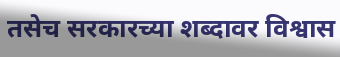तसेच सरकारच्या शब्दावर विश्वास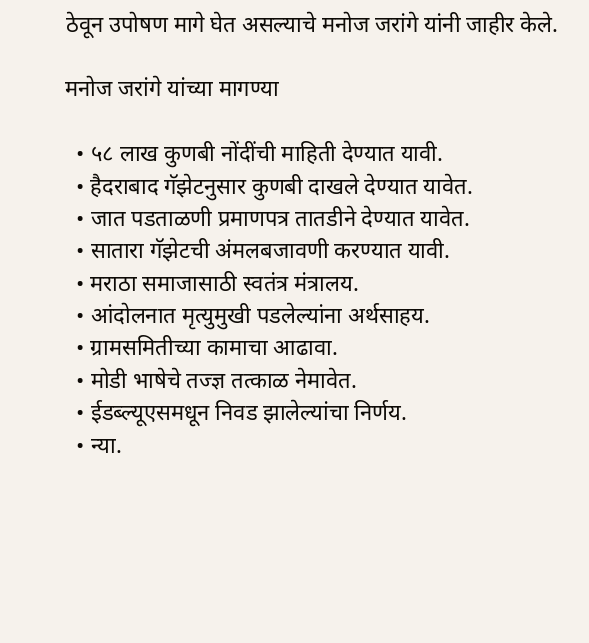ठेवून उपोषण मागे घेत असल्याचे मनोज जरांगे यांनी जाहीर केले.

मनोज जरांगे यांच्या मागण्या

  • ५८ लाख कुणबी नोंदींची माहिती देण्यात यावी.
  • हैदराबाद गॅझेटनुसार कुणबी दाखले देण्यात यावेत.
  • जात पडताळणी प्रमाणपत्र तातडीने देण्यात यावेत.
  • सातारा गॅझेटची अंमलबजावणी करण्यात यावी.
  • मराठा समाजासाठी स्वतंत्र मंत्रालय.
  • आंदोलनात मृत्युमुखी पडलेल्यांना अर्थसाहय.
  • ग्रामसमितीच्या कामाचा आढावा.
  • मोडी भाषेचे तज्ज्ञ तत्काळ नेमावेत.
  • ईडब्ल्यूएसमधून निवड झालेल्यांचा निर्णय.
  • न्या.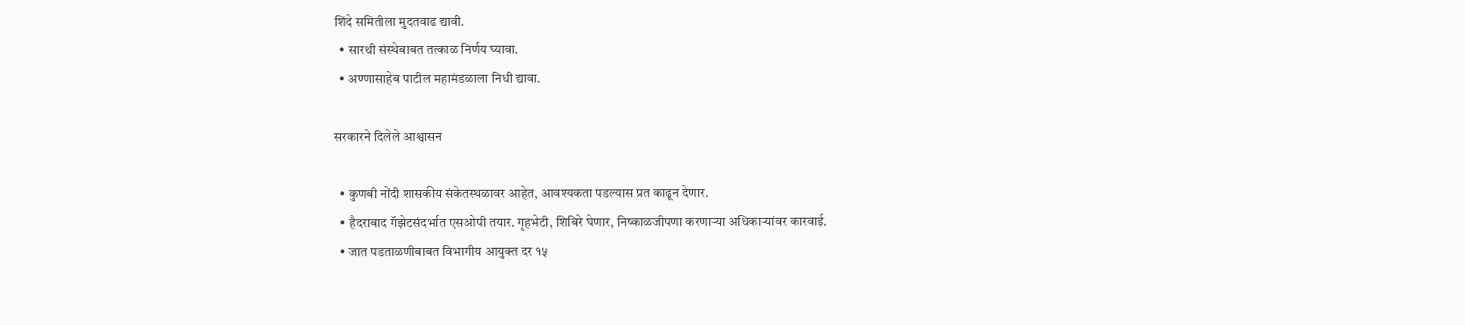शिंदे समितीला मुदतवाढ द्यावी.
  • सारथी संस्थेबाबत तत्काळ निर्णय घ्यावा.
  • अण्णासाहेब पाटील महामंडळाला निधी द्यावा.

सरकारने दिलेले आश्वासन

  • कुणबी नोंदी शासकीय संकेतस्थळावर आहेत, आवश्यकता पडल्यास प्रत काढून देणार.
  • हैदराबाद गॅझेटसंदर्भात एसओपी तयार. गृहभेटी, शिबिरे घेणार, निष्काळजीपणा करणाऱ्या अधिकाऱ्यांवर कारवाई.
  • जात पडताळणीबाबत विभागीय आयुक्त दर १५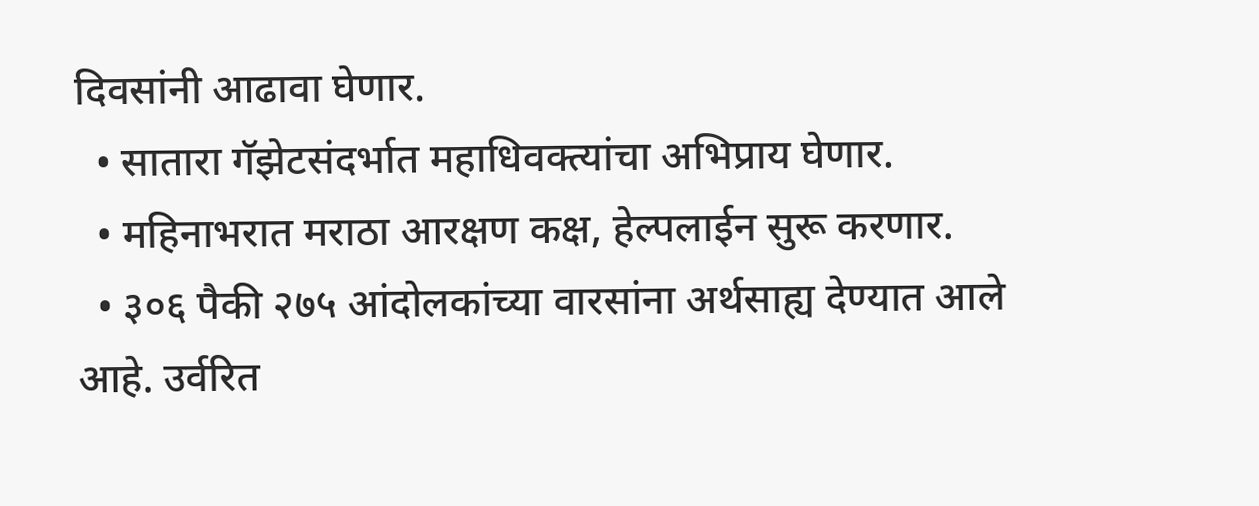दिवसांनी आढावा घेणार.
  • सातारा गॅझेटसंदर्भात महाधिवक्त्यांचा अभिप्राय घेणार.
  • महिनाभरात मराठा आरक्षण कक्ष, हेल्पलाईन सुरू करणार.
  • ३०६ पैकी २७५ आंदोलकांच्या वारसांना अर्थसाह्य देण्यात आले आहे. उर्वरित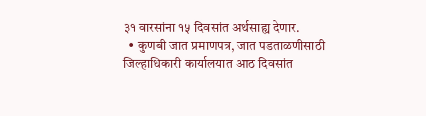३१ वारसांना १५ दिवसांत अर्थसाह्य देणार.
  • कुणबी जात प्रमाणपत्र, जात पडताळणीसाठी जिल्हाधिकारी कार्यालयात आठ दिवसांत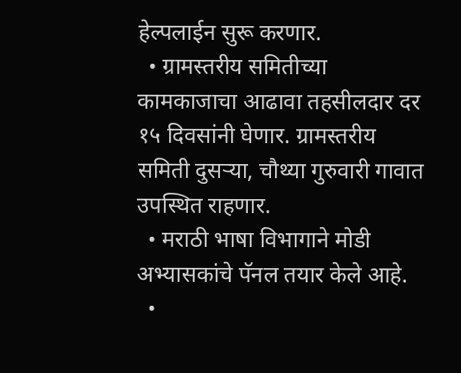हेल्पलाईन सुरू करणार.
  • ग्रामस्तरीय समितीच्या कामकाजाचा आढावा तहसीलदार दर १५ दिवसांनी घेणार. ग्रामस्तरीय समिती दुसऱ्या, चौथ्या गुरुवारी गावात उपस्थित राहणार.
  • मराठी भाषा विभागाने मोडी अभ्यासकांचे पॅनल तयार केले आहे.
  •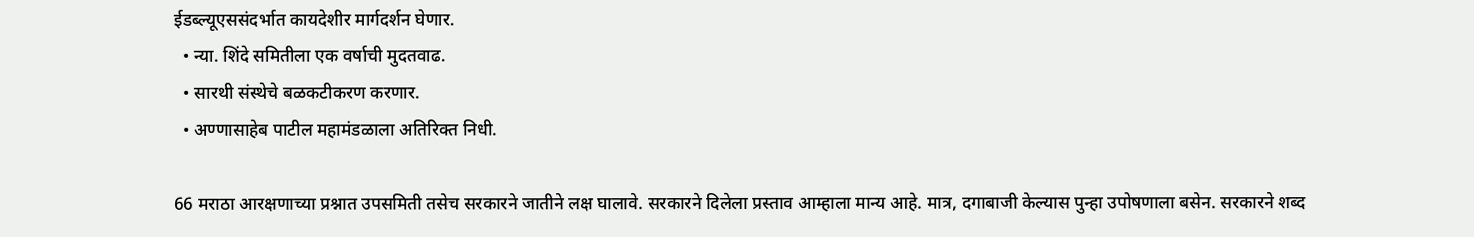ईडब्ल्यूएससंदर्भात कायदेशीर मार्गदर्शन घेणार.
  • न्या. शिंदे समितीला एक वर्षाची मुदतवाढ.
  • सारथी संस्थेचे बळकटीकरण करणार.
  • अण्णासाहेब पाटील महामंडळाला अतिरिक्त निधी.

66 मराठा आरक्षणाच्या प्रश्नात उपसमिती तसेच सरकारने जातीने लक्ष घालावे. सरकारने दिलेला प्रस्ताव आम्हाला मान्य आहे. मात्र, दगाबाजी केल्यास पुन्हा उपोषणाला बसेन. सरकारने शब्द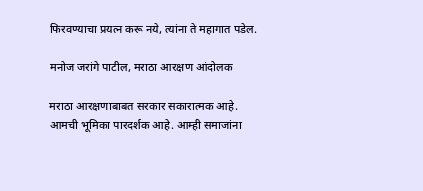फिरवण्याचा प्रयत्न करू नये, त्यांना ते महागात पडेल.

मनोज जरांगे पाटील, मराठा आरक्षण आंदोलक

मराठा आरक्षणाबाबत सरकार सकारात्मक आहे. आमची भूमिका पारदर्शक आहे. आम्ही समाजांना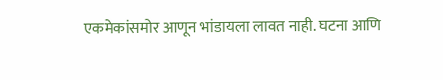एकमेकांसमोर आणून भांडायला लावत नाही. घटना आणि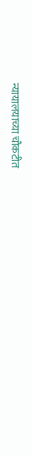न्यायालयाच्या चौकटीत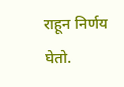राहून निर्णय घेतो.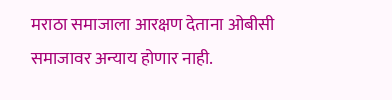मराठा समाजाला आरक्षण देताना ओबीसी समाजावर अन्याय होणार नाही.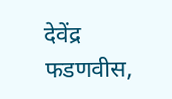देवेंद्र फडणवीस,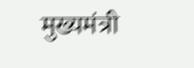मुख्यमंत्री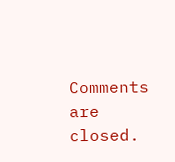Comments are closed.